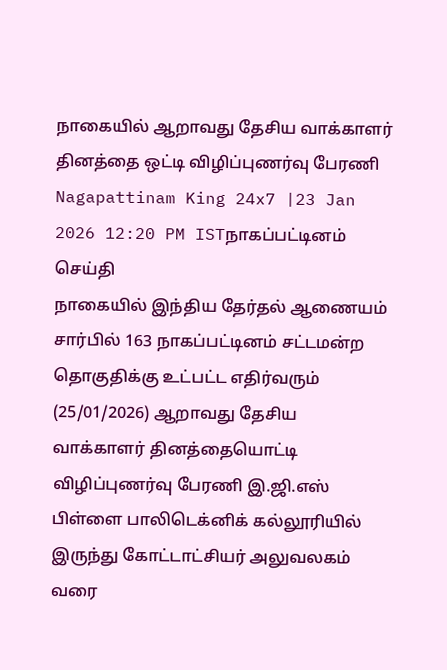நாகையில் ஆறாவது தேசிய வாக்காளர் தினத்தை ஒட்டி விழிப்புணர்வு பேரணி
Nagapattinam King 24x7 |23 Jan 2026 12:20 PM ISTநாகப்பட்டினம் செய்தி
நாகையில் இந்திய தேர்தல் ஆணையம் சார்பில் 163 நாகப்பட்டினம் சட்டமன்ற தொகுதிக்கு உட்பட்ட எதிர்வரும் (25/01/2026) ஆறாவது தேசிய வாக்காளர் தினத்தையொட்டி விழிப்புணர்வு பேரணி இ.ஜி.எஸ் பிள்ளை பாலிடெக்னிக் கல்லூரியில் இருந்து கோட்டாட்சியர் அலுவலகம் வரை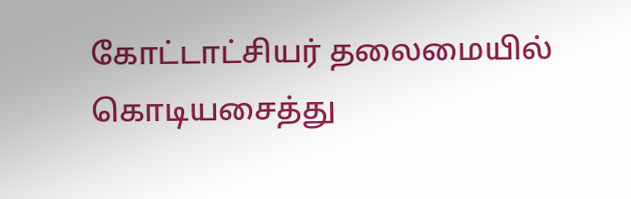கோட்டாட்சியர் தலைமையில் கொடியசைத்து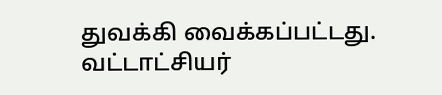துவக்கி வைக்கப்பட்டது. வட்டாட்சியர்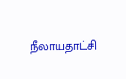நீலாயதாட்சி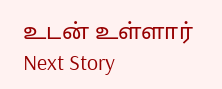உடன் உள்ளார்
Next Story